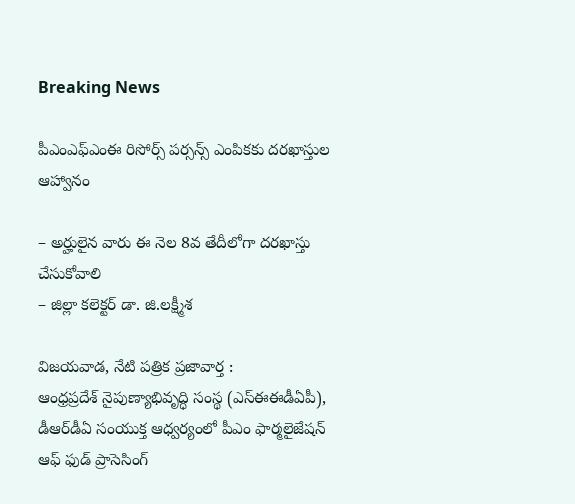Breaking News

పీఎంఎఫ్ఎంఈ రిసోర్స్ ప‌ర్స‌న్స్ ఎంపిక‌కు ద‌ర‌ఖాస్తుల ఆహ్వానం

– అర్హులైన వారు ఈ నెల 8వ తేదీలోగా ద‌ర‌ఖాస్తు చేసుకోవాలి
– జిల్లా క‌లెక్ట‌ర్ డా. జి.ల‌క్ష్మీశ‌

విజయవాడ, నేటి పత్రిక ప్రజావార్త :
ఆంధ్ర‌ప్ర‌దేశ్ నైపుణ్యాభివృద్ధి సంస్థ (ఎస్ఈఈడీఏపీ), డీఆర్‌డీఏ సంయుక్త ఆధ్వ‌ర్యంలో పీఎం ఫార్మ‌లైజేష‌న్ ఆఫ్ ఫుడ్ ప్రాసెసింగ్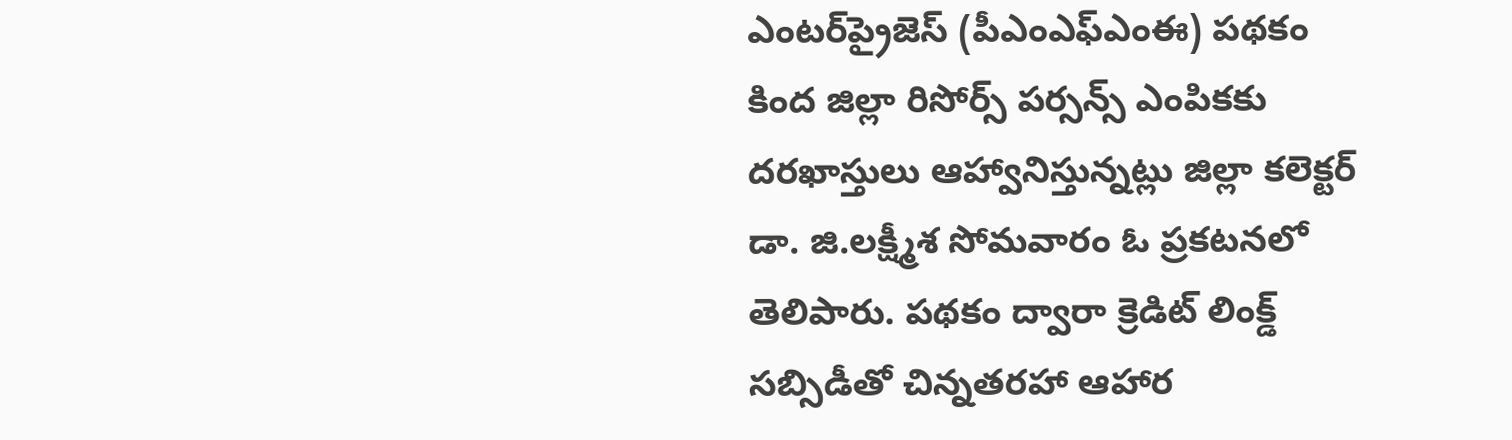ఎంట‌ర్‌ప్రైజెస్ (పీఎంఎఫ్ఎంఈ) ప‌థ‌కం కింద జిల్లా రిసోర్స్ ప‌ర్స‌న్స్ ఎంపిక‌కు ద‌ర‌ఖాస్తులు ఆహ్వానిస్తున్న‌ట్లు జిల్లా క‌లెక్ట‌ర్ డా. జి.ల‌క్ష్మీశ సోమ‌వారం ఓ ప్ర‌క‌ట‌న‌లో తెలిపారు. ప‌థ‌కం ద్వారా క్రెడిట్ లింక్డ్ స‌బ్సిడీతో చిన్నత‌ర‌హా ఆహార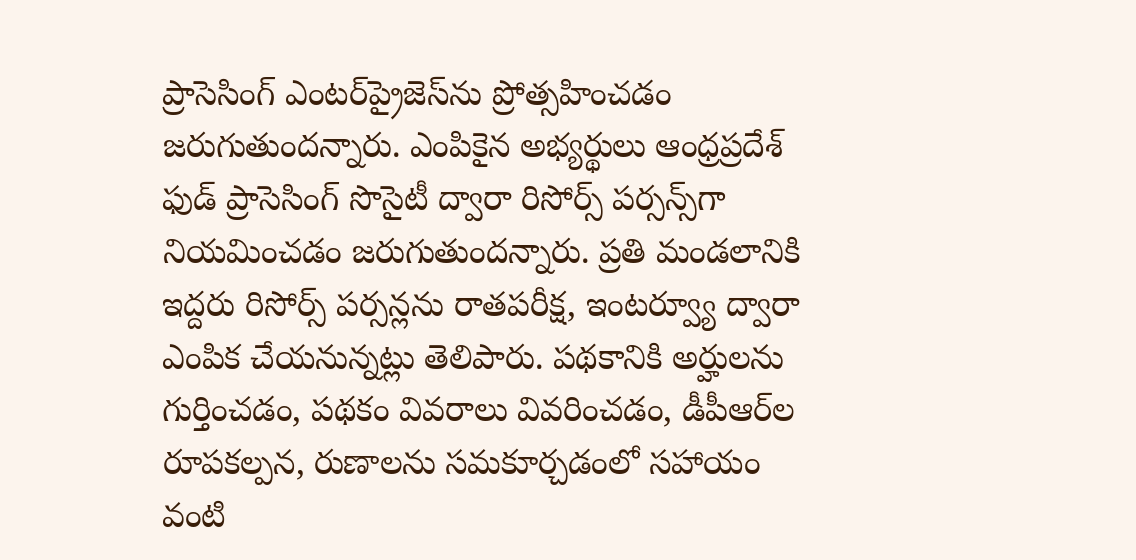ప్రాసెసింగ్ ఎంట‌ర్‌ప్రైజెస్‌ను ప్రోత్స‌హించ‌డం జ‌రుగుతుంద‌న్నారు. ఎంపికైన అభ్య‌ర్థులు ఆంధ్ర‌ప్ర‌దేశ్ ఫుడ్ ప్రాసెసింగ్ సొసైటీ ద్వారా రిసోర్స్ ప‌ర్స‌న్స్‌గా నియ‌మించ‌డం జ‌రుగుతుంద‌న్నారు. ప్ర‌తి మండ‌లానికి ఇద్ద‌రు రిసోర్స్ ప‌ర్స‌న్లను రాత‌ప‌రీక్ష‌, ఇంట‌ర్వ్యూ ద్వారా ఎంపిక చేయ‌నున్న‌ట్లు తెలిపారు. ప‌థ‌కానికి అర్హుల‌ను గుర్తించ‌డం, ప‌థ‌కం వివ‌రాలు వివ‌రించ‌డం, డీపీఆర్‌ల రూప‌క‌ల్ప‌న‌, రుణాలను స‌మ‌కూర్చ‌డంలో స‌హాయం వంటి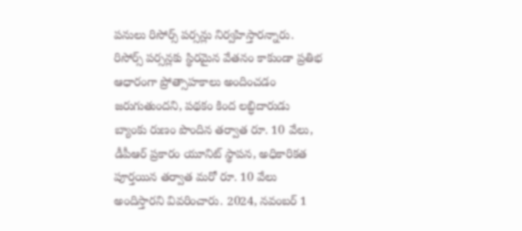ప‌నులు రిసోర్స్ ప‌ర్స‌న్లు నిర్వ‌హిస్తారన్నారు. రిసోర్స్ ప‌ర్స‌న్ల‌కు స్థిరమైన వేత‌నం కాకుండా ప్ర‌తిభ ఆధారంగా ప్రోత్సాహ‌కాలు అందించ‌డం జ‌రుగుతుంద‌ని, ప‌థ‌కం కింద ల‌బ్ధిదారుడు బ్యాంకు రుణం పొందిన త‌ర్వాత రూ. 10 వేలు, డీపీఆర్ ప్ర‌కారం యూనిట్ స్థాప‌న‌, అధికారిక‌త పూర్త‌యిన త‌ర్వాత మ‌రో రూ. 10 వేలు అందిస్తార‌ని వివ‌రించారు. 2024, న‌వంబ‌ర్ 1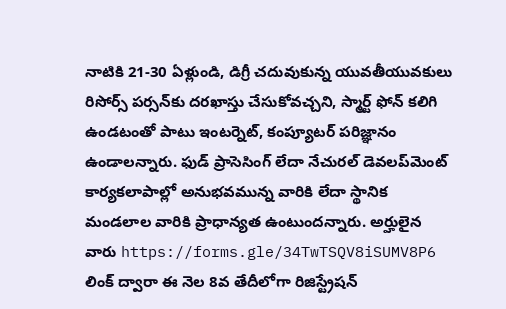నాటికి 21-30 ఏళ్లుండి, డిగ్రీ చ‌దువుకున్న యువ‌తీయువ‌కులు రిసోర్స్ ప‌ర్స‌న్‌కు ద‌ర‌ఖాస్తు చేసుకోవ‌చ్చ‌ని, స్మార్ట్ ఫోన్ క‌లిగి ఉండ‌టంతో పాటు ఇంట‌ర్నెట్‌, కంప్యూట‌ర్ ప‌రిజ్ఞానం ఉండాల‌న్నారు. ఫుడ్ ప్రాసెసింగ్ లేదా నేచుర‌ల్ డెవ‌ల‌ప్‌మెంట్ కార్య‌క‌లాపాల్లో అనుభ‌వ‌మున్న వారికి లేదా స్థానిక మండ‌లాల వారికి ప్రాధాన్య‌త ఉంటుంద‌న్నారు. అర్హులైన వారు https://forms.gle/34TwTSQV8iSUMV8P6 లింక్ ద్వారా ఈ నెల 8వ తేదీలోగా రిజిస్ట్రేష‌న్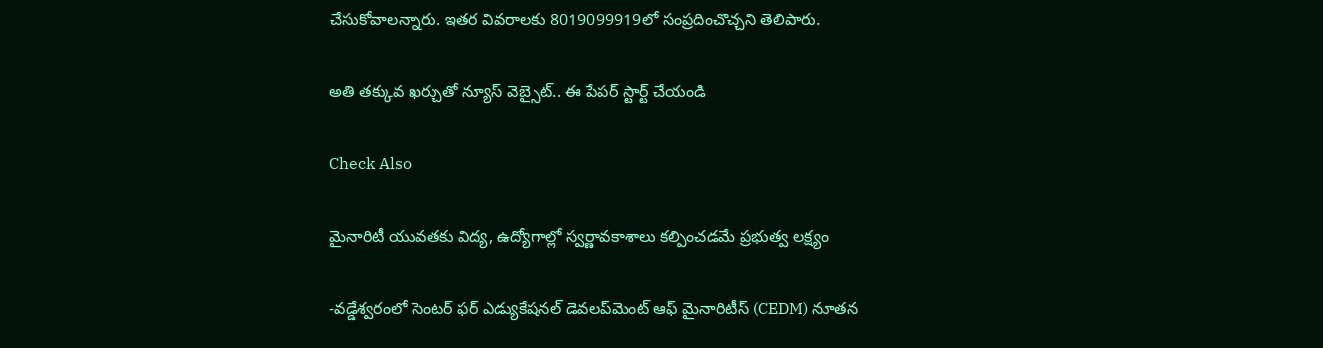చేసుకోవాల‌న్నారు. ఇత‌ర వివ‌రాల‌కు 8019099919లో సంప్ర‌దించొచ్చ‌ని తెలిపారు.

అతి తక్కువ ఖర్చుతో న్యూస్ వెబ్సైట్.. ఈ పేపర్ స్టార్ట్ చేయండి

Check Also

మైనారిటీ యువతకు విద్య, ఉద్యోగాల్లో స్వర్ణావకాశాలు కల్పించడమే ప్రభుత్వ లక్ష్యం

-వడ్డేశ్వరంలో సెంటర్ ఫర్ ఎడ్యుకేషనల్ డెవలప్‌మెంట్ ఆఫ్ మైనారిటీస్ (CEDM) నూతన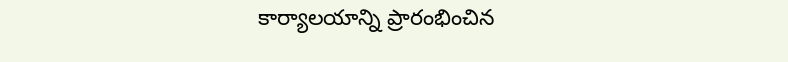కార్యాలయాన్ని ప్రారంభించిన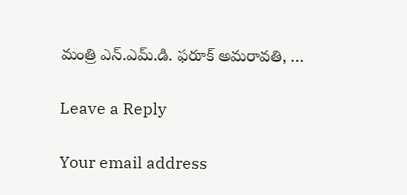మంత్రి ఎన్.ఎమ్.డి. ఫరూక్ అమరావతి, …

Leave a Reply

Your email address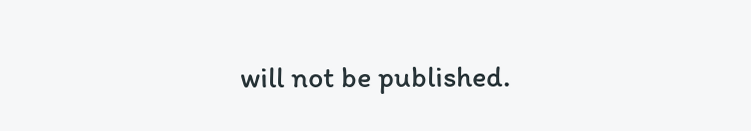will not be published.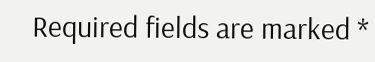Required fields are marked *